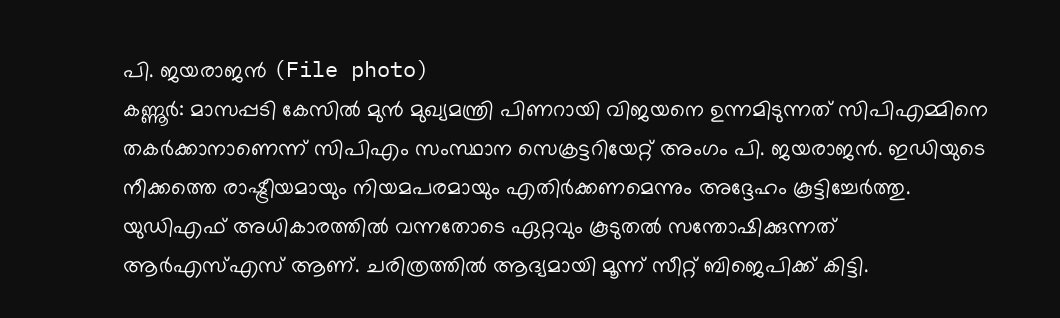പി. ജയരാജൻ (File photo)
കണ്ണൂർ: മാസപ്പടി കേസിൽ മുൻ മുഖ്യമന്ത്രി പിണറായി വിജയനെ ഉന്നമിടുന്നത് സിപിഎമ്മിനെ തകർക്കാനാണെന്ന് സിപിഎം സംസ്ഥാന സെക്രട്ടറിയേറ്റ് അംഗം പി. ജയരാജൻ. ഇഡിയുടെ നീക്കത്തെ രാഷ്ട്രീയമായും നിയമപരമായും എതിർക്കണമെന്നും അദ്ദേഹം കൂട്ടിച്ചേർത്തു.
യുഡിഎഫ് അധികാരത്തിൽ വന്നതോടെ ഏറ്റവും കൂടുതൽ സന്തോഷിക്കുന്നത് ആർഎസ്എസ് ആണ്. ചരിത്രത്തിൽ ആദ്യമായി മൂന്ന് സീറ്റ് ബിജെപിക്ക് കിട്ടി.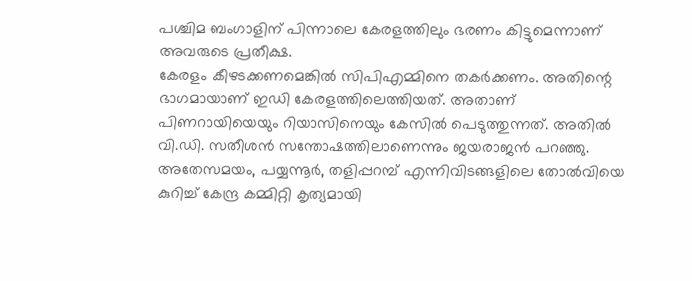പശ്ചിമ ബംഗാളിന് പിന്നാലെ കേരളത്തിലും ഭരണം കിട്ടുമെന്നാണ് അവരുടെ പ്രതീക്ഷ.
കേരളം കീഴടക്കണമെങ്കിൽ സിപിഎമ്മിനെ തകർക്കണം. അതിന്റെ ഭാഗമായാണ് ഇഡി കേരളത്തിലെത്തിയത്. അതാണ് പിണറായിയെയും റിയാസിനെയും കേസിൽ പെടുത്തുന്നത്. അതിൽ വി.ഡി. സതീശൻ സന്തോഷത്തിലാണെന്നും ജയരാജൻ പറഞ്ഞു.
അതേസമയം, പയ്യന്നൂർ, തളിപ്പറമ്പ് എന്നിവിടങ്ങളിലെ തോൽവിയെ കുറിച്ച് കേന്ദ്ര കമ്മിറ്റി കൃത്യമായി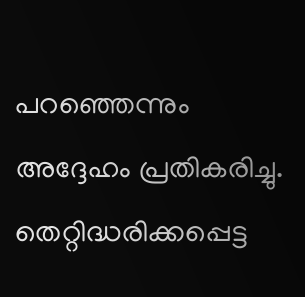പറഞ്ഞെന്നും അദ്ദേഹം പ്രതികരിച്ചു. തെറ്റിദ്ധരിക്കപ്പെട്ട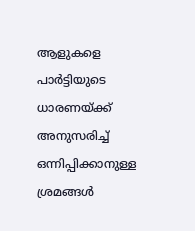ആളുകളെ പാർട്ടിയുടെ ധാരണയ്ക്ക് അനുസരിച്ച് ഒന്നിപ്പിക്കാനുള്ള ശ്രമങ്ങൾ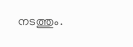നടത്തും.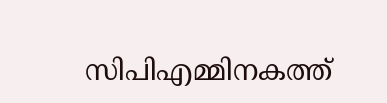സിപിഎമ്മിനകത്ത്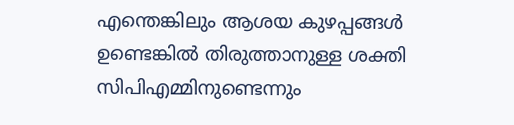എന്തെങ്കിലും ആശയ കുഴപ്പങ്ങൾ ഉണ്ടെങ്കിൽ തിരുത്താനുള്ള ശക്തി സിപിഎമ്മിനുണ്ടെന്നും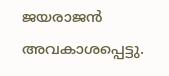ജയരാജൻ അവകാശപ്പെട്ടു.